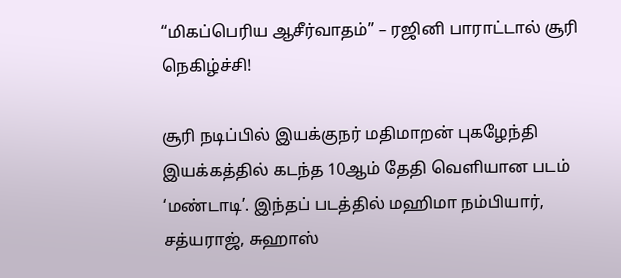“மிகப்பெரிய ஆசீர்வாதம்” – ரஜினி பாராட்டால் சூரி நெகிழ்ச்சி!

சூரி நடிப்பில் இயக்குநர் மதிமாறன் புகழேந்தி இயக்கத்தில் கடந்த 10ஆம் தேதி வெளியான படம் ‘மண்டாடி’. இந்தப் படத்தில் மஹிமா நம்பியார், சத்யராஜ், சுஹாஸ்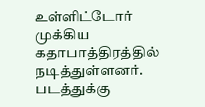உள்ளிட்டோர் முக்கிய கதாபாத்திரத்தில் நடித்துள்ளனர். படத்துக்கு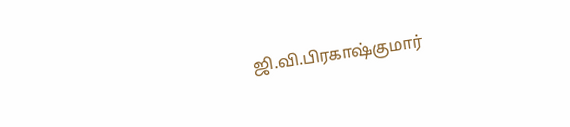ஜி.வி.பிரகாஷ்குமார்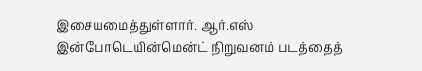இசையமைத்துள்ளார். ஆர்.எஸ் இன்போடெயின்மென்ட் நிறுவனம் படத்தைத்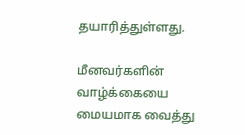தயாரித்துள்ளது.

மீனவர்களின் வாழ்க்கையை மையமாக வைத்து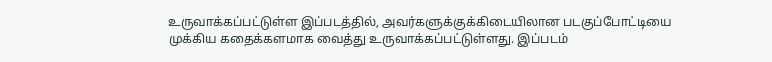உருவாக்கப்பட்டுள்ள இப்படத்தில், அவர்களுக்குக்கிடையிலான படகுப்போட்டியை முக்கிய கதைக்களமாக வைத்து உருவாக்கப்பட்டுள்ளது. இப்படம்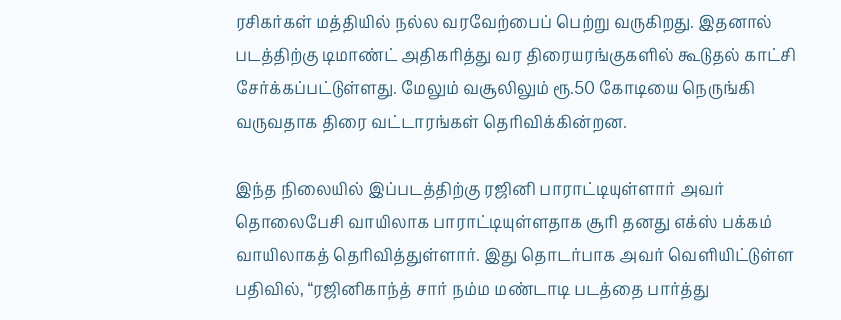ரசிகர்கள் மத்தியில் நல்ல வரவேற்பைப் பெற்று வருகிறது. இதனால் படத்திற்கு டிமாண்ட் அதிகரித்து வர திரையரங்குகளில் கூடுதல் காட்சி சேர்க்கப்பட்டுள்ளது. மேலும் வசூலிலும் ரூ.50 கோடியை நெருங்கி வருவதாக திரை வட்டாரங்கள் தெரிவிக்கின்றன.

இந்த நிலையில் இப்படத்திற்கு ரஜினி பாராட்டியுள்ளார் அவர் தொலைபேசி வாயிலாக பாராட்டியுள்ளதாக சூரி தனது எக்ஸ் பக்கம் வாயிலாகத் தெரிவித்துள்ளார். இது தொடர்பாக அவர் வெளியிட்டுள்ள பதிவில், “ரஜினிகாந்த் சார் நம்ம மண்டாடி படத்தை பார்த்து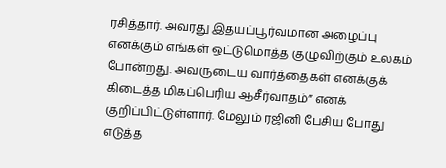ரசித்தார். அவரது இதயப்பூர்வமான அழைப்பு எனக்கும் எங்கள் ஒட்டுமொத்த குழுவிற்கும் உலகம் போன்றது. அவருடைய வார்த்தைகள் எனக்குக் கிடைத்த மிகப்பெரிய ஆசீர்வாதம்” எனக் குறிப்பிட்டுள்ளார். மேலும் ரஜினி பேசிய போது எடுத்த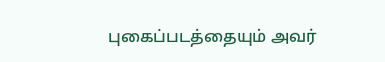புகைப்படத்தையும் அவர்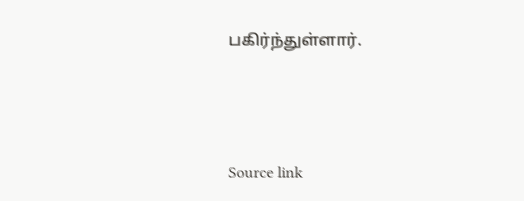பகிர்ந்துள்ளார்.



Source link